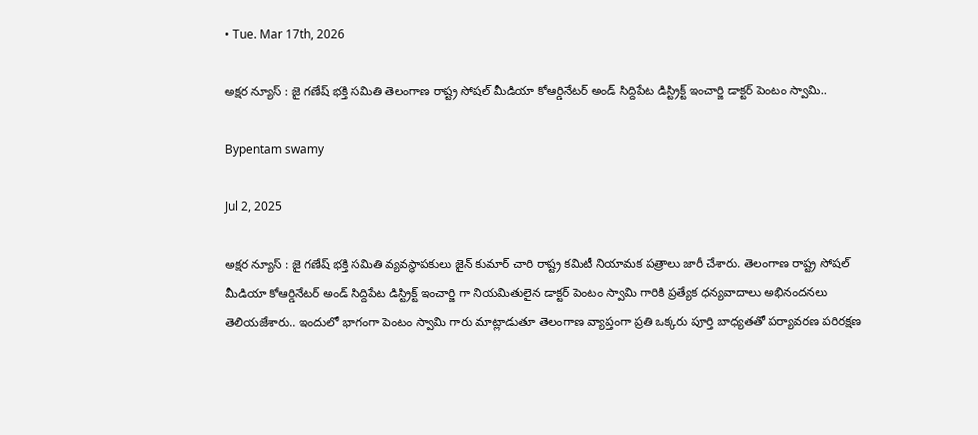• Tue. Mar 17th, 2026

అక్షర న్యూస్ : జై గణేష్ భక్తి సమితి తెలంగాణ రాష్ట్ర సోషల్ మీడియా కోఆర్డినేటర్ అండ్ సిద్దిపేట డిస్ట్రిక్ట్ ఇంచార్జి డాక్టర్ పెంటం స్వామి..

Bypentam swamy

Jul 2, 2025

అక్షర న్యూస్ : జై గణేష్ భక్తి సమితి వ్యవస్థాపకులు జైన్ కుమార్ చారి రాష్ట్ర కమిటీ నియామక పత్రాలు జారీ చేశారు. తెలంగాణ రాష్ట్ర సోషల్ మీడియా కోఆర్డినేటర్ అండ్ సిద్దిపేట డిస్ట్రిక్ట్ ఇంచార్జి గా నియమితులైన డాక్టర్ పెంటం స్వామి గారికి ప్రత్యేక ధన్యవాదాలు అభినందనలు తెలియజేశారు.. ఇందులో భాగంగా పెంటం స్వామి గారు మాట్లాడుతూ తెలంగాణ వ్యాప్తంగా ప్రతి ఒక్కరు పూర్తి బాధ్యతతో పర్యావరణ పరిరక్షణ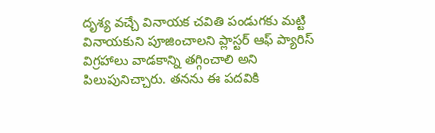దృశ్య వచ్చే వినాయక చవితి పండుగకు మట్టి వినాయకుని పూజించాలని ప్లాస్టర్ ఆఫ్ ప్యారిస్ విగ్రహాలు వాడకాన్ని తగ్గించాలి అని పిలుపునిచ్చారు. తనను ఈ పదవికి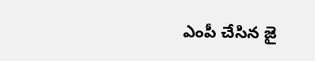ఎంపీ చేసిన జై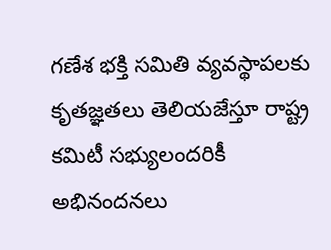గణేశ భక్తి సమితి వ్యవస్థాపలకు కృతజ్ఞతలు తెలియజేస్తూ రాష్ట్ర కమిటీ సభ్యులందరికీ అభినందనలు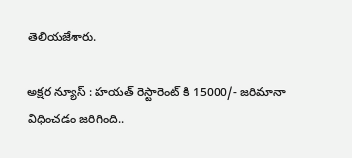తెలియజేశారు.

అక్షర న్యూస్ : హయత్ రెస్టారెంట్ కి 15000/- జరిమానా విధించడం జరిగింది..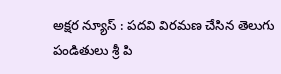అక్షర న్యూస్ : పదవి విరమణ చేసిన తెలుగు పండితులు శ్రీ పి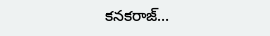కనకరాజ్…